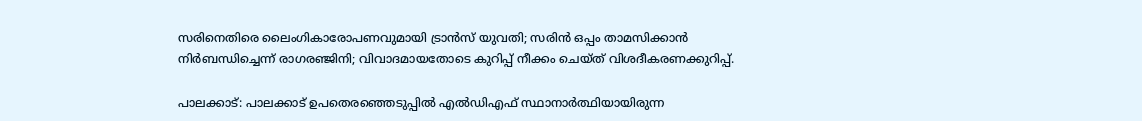സരിനെതിരെ ലൈംഗികാരോപണവുമായി ട്രാന്‍സ് യുവതി; സരിന്‍ ഒപ്പം താമസിക്കാന്‍ നിര്‍ബന്ധിച്ചെന്ന് രാഗരഞ്ജിനി; വിവാദമായതോടെ കുറിപ്പ് നീക്കം ചെയ്ത് വിശദീകരണക്കുറിപ്പ്.

പാലക്കാട്: പാലക്കാട് ഉപതെരഞ്ഞെടുപ്പില്‍ എല്‍ഡിഎഫ് സ്ഥാനാര്‍ത്ഥിയായിരുന്ന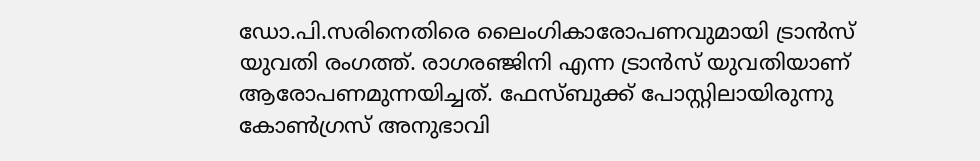ഡോ.പി.സരിനെതിരെ ലൈംഗികാരോപണവുമായി ട്രാന്‍സ് യുവതി രംഗത്ത്. രാഗരഞ്ജിനി എന്ന ട്രാന്‍സ് യുവതിയാണ് ആരോപണമുന്നയിച്ചത്. ഫേസ്ബുക്ക് പോസ്റ്റിലായിരുന്നു കോണ്‍ഗ്രസ് അനുഭാവി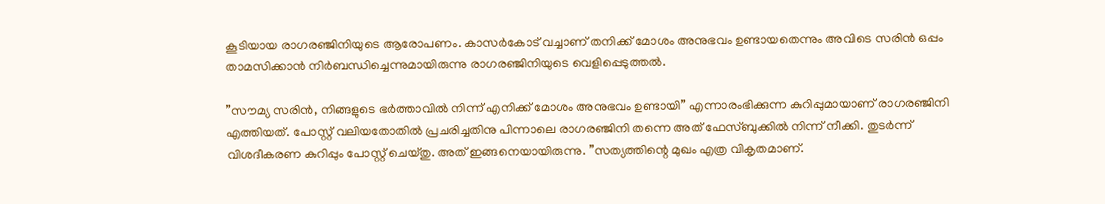കൂടിയായ രാഗരഞ്ജിനിയുടെ ആരോപണം. കാസര്‍കോട് വച്ചാണ് തനിക്ക് മോശം അനുഭവം ഉണ്ടായതെന്നും അവിടെ സരിന്‍ ഒപ്പം താമസിക്കാന്‍ നിര്‍ബന്ധിച്ചെന്നുമായിരുന്നു രാഗരഞ്ജിനിയുടെ വെളിപ്പെടുത്തല്‍.

”സൗമ്യ സരിന്‍, നിങ്ങളുടെ ഭര്‍ത്താവില്‍ നിന്ന് എനിക്ക് മോശം അനുഭവം ഉണ്ടായി” എന്നാരംഭിക്കുന്ന കുറിപ്പുമായാണ് രാഗരഞ്ജിനി എത്തിയത്. പോസ്റ്റ് വലിയതോതില്‍ പ്രചരിച്ചതിനു പിന്നാലെ രാഗരഞ്ജിനി തന്നെ അത് ഫേസ്ബുക്കില്‍ നിന്ന് നീക്കി. തുടര്‍ന്ന് വിശദീകരണ കുറിപ്പും പോസ്റ്റ് ചെയ്തു. അത് ഇങ്ങനെയായിരുന്നു. ”സത്യത്തിന്റെ മുഖം എത്ര വികൃതമാണ്.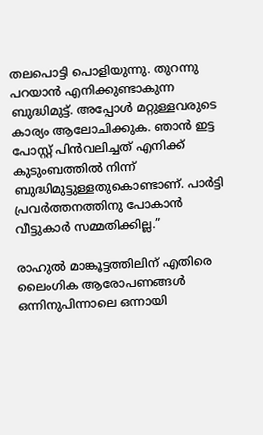തലപൊട്ടി പൊളിയുന്നു. തുറന്നു പറയാന്‍ എനിക്കുണ്ടാകുന്ന ബുദ്ധിമുട്ട്. അപ്പോള്‍ മറ്റുള്ളവരുടെ കാര്യം ആലോചിക്കുക. ഞാന്‍ ഇട്ട പോസ്റ്റ് പിന്‍വലിച്ചത് എനിക്ക് കുടുംബത്തില്‍ നിന്ന് ബുദ്ധിമുട്ടുള്ളതുകൊണ്ടാണ്. പാര്‍ട്ടി പ്രവര്‍ത്തനത്തിനു പോകാന്‍ വീട്ടുകാര്‍ സമ്മതിക്കില്ല.”

രാഹുല്‍ മാങ്കൂട്ടത്തിലിന് എതിരെ ലൈംഗിക ആരോപണങ്ങള്‍ ഒന്നിനുപിന്നാലെ ഒന്നായി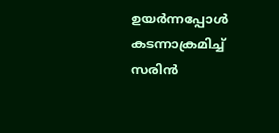ഉയര്‍ന്നപ്പോള്‍ കടന്നാക്രമിച്ച് സരിന്‍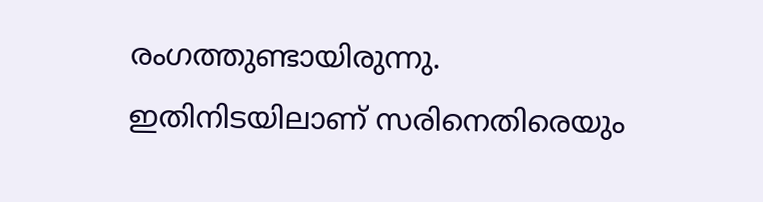രംഗത്തുണ്ടായിരുന്നു. ഇതിനിടയിലാണ് സരിനെതിരെയും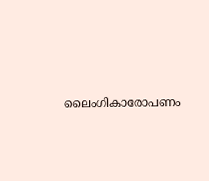ലൈംഗികാരോപണം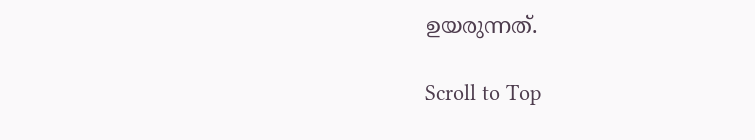ഉയരുന്നത്.

Scroll to Top